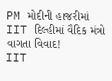PM મોદીની હાજરીમાં IIT દિલ્હીમાં વૈદિક મંત્રો વાગતા વિવાદ!
IIT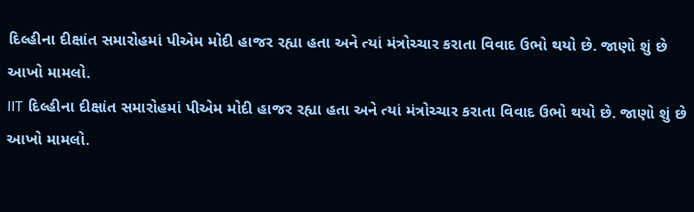દિલ્હીના દીક્ષાંત સમારોહમાં પીએમ મોદી હાજર રહ્યા હતા અને ત્યાં મંત્રોચ્ચાર કરાતા વિવાદ ઉભો થયો છે. જાણો શું છે આખો મામલો.
IIT દિલ્હીના દીક્ષાંત સમારોહમાં પીએમ મોદી હાજર રહ્યા હતા અને ત્યાં મંત્રોચ્ચાર કરાતા વિવાદ ઉભો થયો છે. જાણો શું છે આખો મામલો.